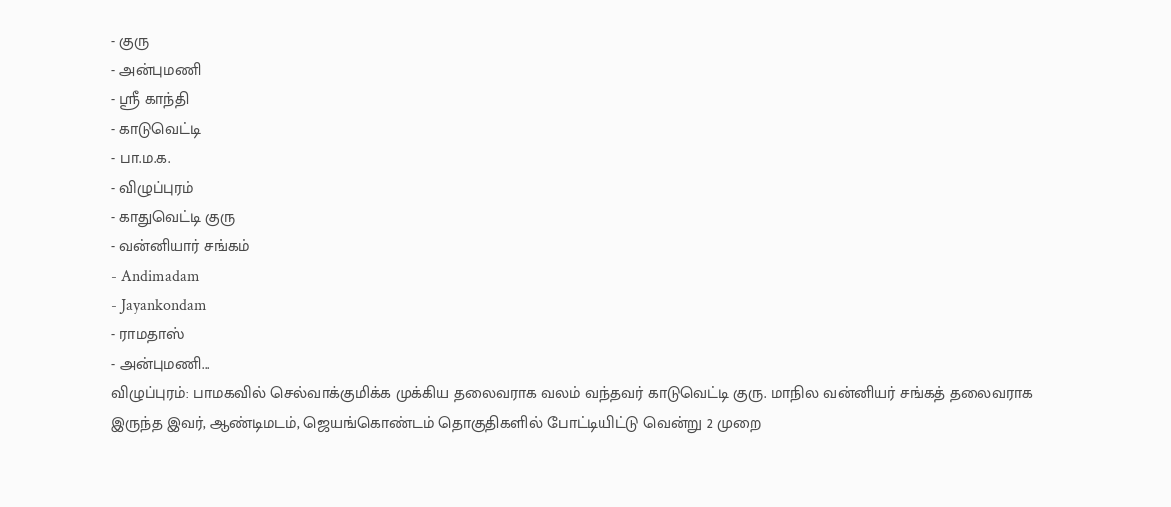- குரு
- அன்புமணி
- ஸ்ரீ காந்தி
- காடுவெட்டி
- பா.ம.க.
- விழுப்புரம்
- காதுவெட்டி குரு
- வன்னியார் சங்கம்
- Andimadam
- Jayankondam
- ராமதாஸ்
- அன்புமணி...
விழுப்புரம்: பாமகவில் செல்வாக்குமிக்க முக்கிய தலைவராக வலம் வந்தவர் காடுவெட்டி குரு. மாநில வன்னியர் சங்கத் தலைவராக இருந்த இவர், ஆண்டிமடம், ஜெயங்கொண்டம் தொகுதிகளில் போட்டியிட்டு வென்று 2 முறை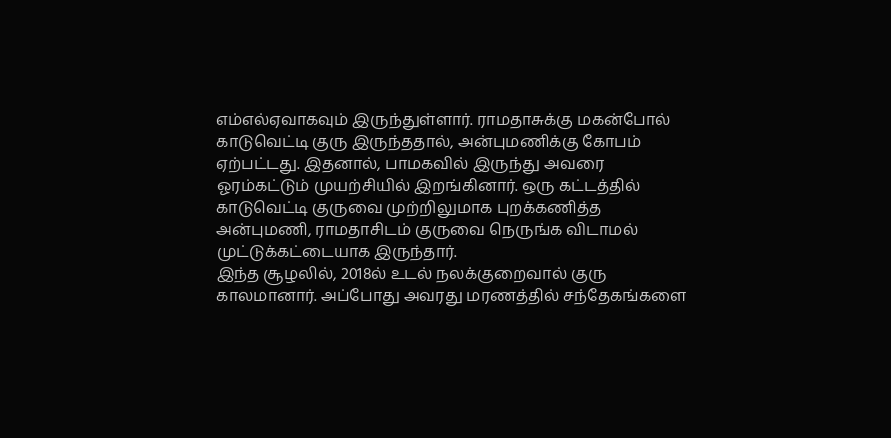எம்எல்ஏவாகவும் இருந்துள்ளார். ராமதாசுக்கு மகன்போல் காடுவெட்டி குரு இருந்ததால், அன்புமணிக்கு கோபம் ஏற்பட்டது. இதனால், பாமகவில் இருந்து அவரை ஓரம்கட்டும் முயற்சியில் இறங்கினார். ஒரு கட்டத்தில் காடுவெட்டி குருவை முற்றிலுமாக புறக்கணித்த அன்புமணி, ராமதாசிடம் குருவை நெருங்க விடாமல் முட்டுக்கட்டையாக இருந்தார்.
இந்த சூழலில், 2018ல் உடல் நலக்குறைவால் குரு காலமானார். அப்போது அவரது மரணத்தில் சந்தேகங்களை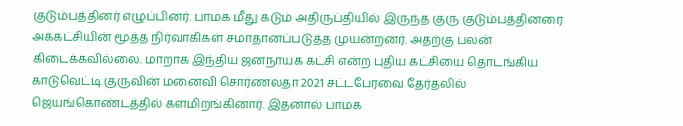குடும்பத்தினர் எழுப்பினர். பாமக மீது கடும் அதிருப்தியில் இருந்த குரு குடும்பத்தினரை அக்கட்சியின் மூத்த நிர்வாகிகள் சமாதானப்படுத்த முயன்றனர். அதற்கு பலன் கிடைக்கவில்லை. மாறாக இந்திய ஜனநாயக கட்சி என்ற புதிய கட்சியை தொடங்கிய காடுவெட்டி குருவின் மனைவி சொர்ணலதா 2021 சட்டபேரவை தேர்தலில் ஜெயங்கொண்டத்தில் களமிறங்கினார். இதனால் பாமக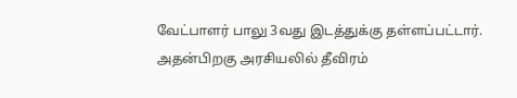வேட்பாளர் பாலு 3வது இடத்துக்கு தள்ளப்பட்டார்.
அதன்பிறகு அரசியலில் தீவிரம்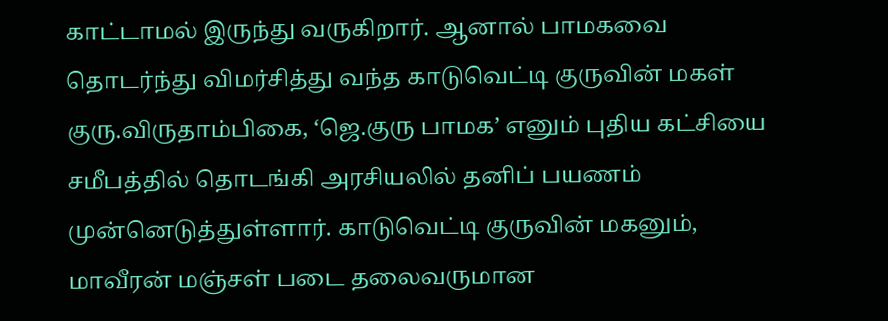காட்டாமல் இருந்து வருகிறார். ஆனால் பாமகவை தொடர்ந்து விமர்சித்து வந்த காடுவெட்டி குருவின் மகள் குரு.விருதாம்பிகை, ‘ஜெ.குரு பாமக’ எனும் புதிய கட்சியை சமீபத்தில் தொடங்கி அரசியலில் தனிப் பயணம் முன்னெடுத்துள்ளார். காடுவெட்டி குருவின் மகனும், மாவீரன் மஞ்சள் படை தலைவருமான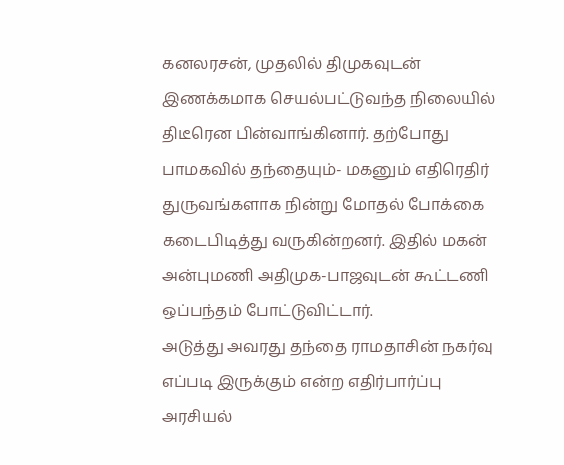கனலரசன், முதலில் திமுகவுடன் இணக்கமாக செயல்பட்டுவந்த நிலையில் திடீரென பின்வாங்கினார். தற்போது பாமகவில் தந்தையும்- மகனும் எதிரெதிர் துருவங்களாக நின்று மோதல் போக்கை கடைபிடித்து வருகின்றனர். இதில் மகன் அன்புமணி அதிமுக-பாஜவுடன் கூட்டணி ஒப்பந்தம் போட்டுவிட்டார்.
அடுத்து அவரது தந்தை ராமதாசின் நகர்வு எப்படி இருக்கும் என்ற எதிர்பார்ப்பு அரசியல்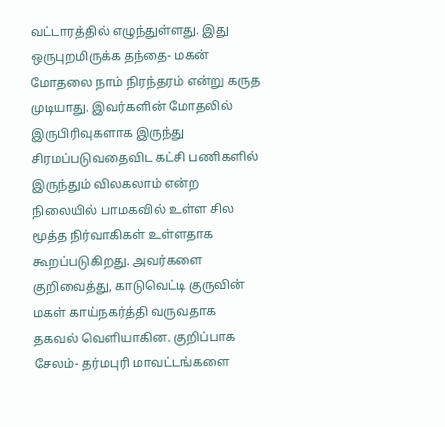வட்டாரத்தில் எழுந்துள்ளது. இது ஒருபுறமிருக்க தந்தை- மகன் மோதலை நாம் நிரந்தரம் என்று கருத முடியாது. இவர்களின் மோதலில் இருபிரிவுகளாக இருந்து சிரமப்படுவதைவிட கட்சி பணிகளில் இருந்தும் விலகலாம் என்ற நிலையில் பாமகவில் உள்ள சில மூத்த நிர்வாகிகள் உள்ளதாக கூறப்படுகிறது. அவர்களை குறிவைத்து, காடுவெட்டி குருவின் மகள் காய்நகர்த்தி வருவதாக தகவல் வெளியாகின. குறிப்பாக சேலம்- தர்மபுரி மாவட்டங்களை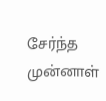சேர்ந்த முன்னாள்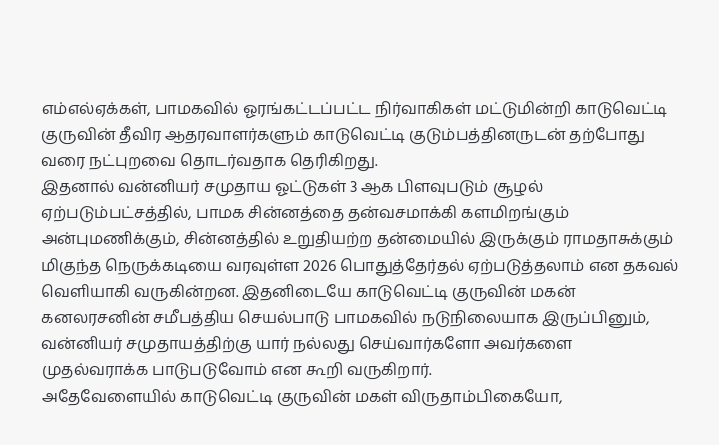எம்எல்ஏக்கள், பாமகவில் ஓரங்கட்டப்பட்ட நிர்வாகிகள் மட்டுமின்றி காடுவெட்டி குருவின் தீவிர ஆதரவாளர்களும் காடுவெட்டி குடும்பத்தினருடன் தற்போது வரை நட்புறவை தொடர்வதாக தெரிகிறது.
இதனால் வன்னியர் சமுதாய ஓட்டுகள் 3 ஆக பிளவுபடும் சூழல் ஏற்படும்பட்சத்தில், பாமக சின்னத்தை தன்வசமாக்கி களமிறங்கும் அன்புமணிக்கும், சின்னத்தில் உறுதியற்ற தன்மையில் இருக்கும் ராமதாசுக்கும் மிகுந்த நெருக்கடியை வரவுள்ள 2026 பொதுத்தேர்தல் ஏற்படுத்தலாம் என தகவல் வெளியாகி வருகின்றன. இதனிடையே காடுவெட்டி குருவின் மகன் கனலரசனின் சமீபத்திய செயல்பாடு பாமகவில் நடுநிலையாக இருப்பினும், வன்னியர் சமுதாயத்திற்கு யார் நல்லது செய்வார்களோ அவர்களை முதல்வராக்க பாடுபடுவோம் என கூறி வருகிறார்.
அதேவேளையில் காடுவெட்டி குருவின் மகள் விருதாம்பிகையோ,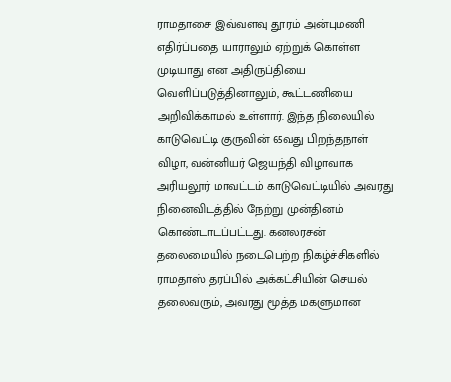ராமதாசை இவ்வளவு தூரம் அன்புமணி எதிர்ப்பதை யாராலும் ஏற்றுக் கொள்ள முடியாது என அதிருப்தியை வெளிப்படுத்தினாலும், கூட்டணியை அறிவிக்காமல் உள்ளார். இந்த நிலையில் காடுவெட்டி குருவின் 65வது பிறந்தநாள் விழா, வன்னியர் ஜெயந்தி விழாவாக அரியலூர் மாவட்டம் காடுவெட்டியில் அவரது நினைவிடத்தில் நேற்று முன்தினம் கொண்டாடப்பட்டது. கனலரசன் தலைமையில் நடைபெற்ற நிகழ்ச்சிகளில் ராமதாஸ் தரப்பில் அக்கட்சியின் செயல் தலைவரும், அவரது மூத்த மகளுமான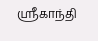ஸ்ரீகாந்தி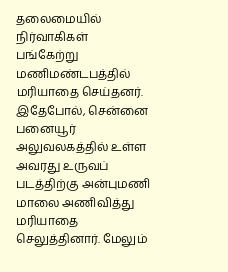தலைமையில் நிர்வாகிகள் பங்கேற்று மணிமண்டபத்தில் மரியாதை செய்தனர்.
இதேபோல், சென்னை பனையூர் அலுவலகத்தில் உள்ள அவரது உருவப் படத்திற்கு அன்புமணி மாலை அணிவித்து மரியாதை செலுத்தினார். மேலும்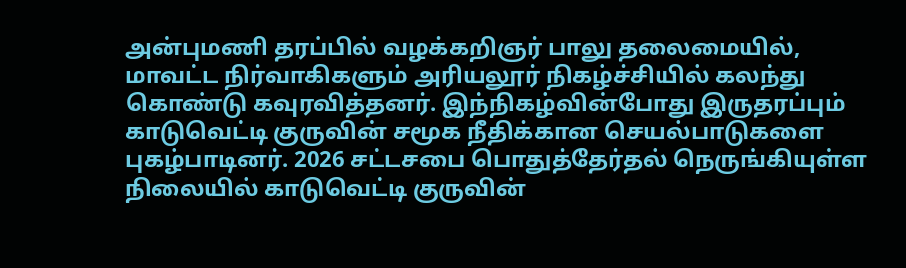அன்புமணி தரப்பில் வழக்கறிஞர் பாலு தலைமையில், மாவட்ட நிர்வாகிகளும் அரியலூர் நிகழ்ச்சியில் கலந்து கொண்டு கவுரவித்தனர். இந்நிகழ்வின்போது இருதரப்பும் காடுவெட்டி குருவின் சமூக நீதிக்கான செயல்பாடுகளை புகழ்பாடினர். 2026 சட்டசபை பொதுத்தேர்தல் நெருங்கியுள்ள நிலையில் காடுவெட்டி குருவின்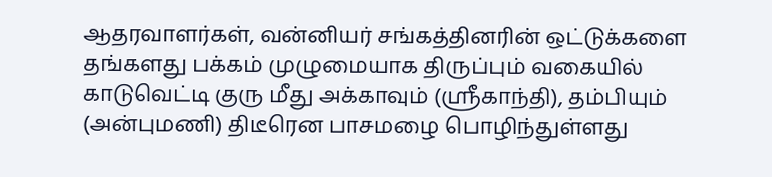ஆதரவாளர்கள், வன்னியர் சங்கத்தினரின் ஒட்டுக்களை தங்களது பக்கம் முழுமையாக திருப்பும் வகையில் காடுவெட்டி குரு மீது அக்காவும் (ஸ்ரீகாந்தி), தம்பியும் (அன்புமணி) திடீரென பாசமழை பொழிந்துள்ளது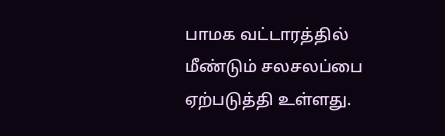பாமக வட்டாரத்தில் மீண்டும் சலசலப்பை ஏற்படுத்தி உள்ளது.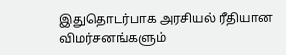இதுதொடர்பாக அரசியல் ரீதியான விமர்சனங்களும்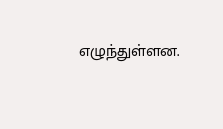எழுந்துள்ளன.